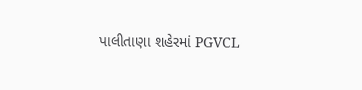પાલીતાણા શહેરમાં PGVCL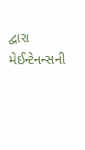દ્વારા મેઈન્ટેનન્સની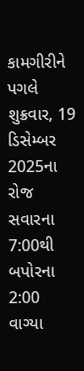કામગીરીને પગલે શુક્રવાર, 19 ડિસેમ્બર 2025ના રોજ સવારના 7:00થી બપોરના 2:00 વાગ્યા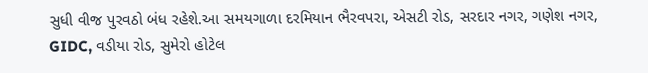સુધી વીજ પુરવઠો બંધ રહેશે.આ સમયગાળા દરમિયાન ભૈરવપરા, એસટી રોડ, સરદાર નગર, ગણેશ નગર, GIDC, વડીયા રોડ, સુમેરો હોટેલ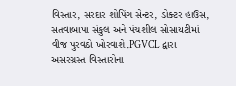વિસ્તાર, સરદાર શોપિંગ સેન્ટર, ડોક્ટર હાઉસ, સતવાબાપા સંકુલ અને પંચશીલ સોસાયટીમાં વીજ પુરવઠો ખોરવાશે.PGVCL દ્વારા અસરગ્રસ્ત વિસ્તારોના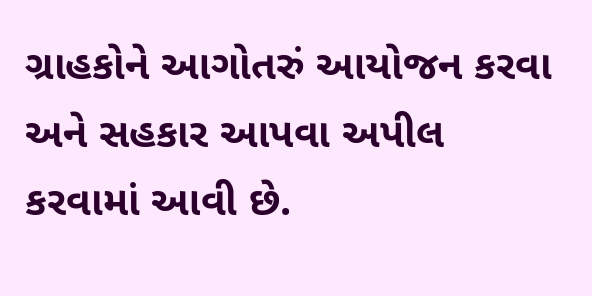ગ્રાહકોને આગોતરું આયોજન કરવા અને સહકાર આપવા અપીલ કરવામાં આવી છે.